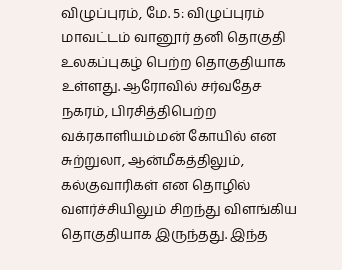விழுப்புரம், மே. 5: விழுப்புரம் மாவட்டம் வானூர் தனி தொகுதி உலகப்புகழ் பெற்ற தொகுதியாக உள்ளது. ஆரோவில் சர்வதேச நகரம், பிரசித்திபெற்ற வக்ரகாளியம்மன் கோயில் என சுற்றுலா, ஆன்மீகத்திலும், கல்குவாரிகள் என தொழில் வளர்ச்சியிலும் சிறந்து விளங்கிய தொகுதியாக இருந்தது. இந்த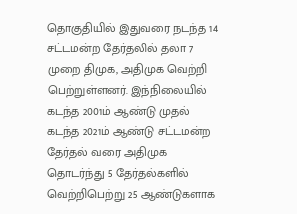தொகுதியில் இதுவரை நடந்த 14 சட்டமன்ற தேர்தலில் தலா 7 முறை திமுக, அதிமுக வெற்றி பெற்றுள்ளனர். இந்நிலையில் கடந்த 2001ம் ஆண்டு முதல் கடந்த 2021ம் ஆண்டு சட்டமன்ற தேர்தல் வரை அதிமுக தொடர்ந்து 5 தேர்தல்களில் வெற்றிபெற்று 25 ஆண்டுகளாக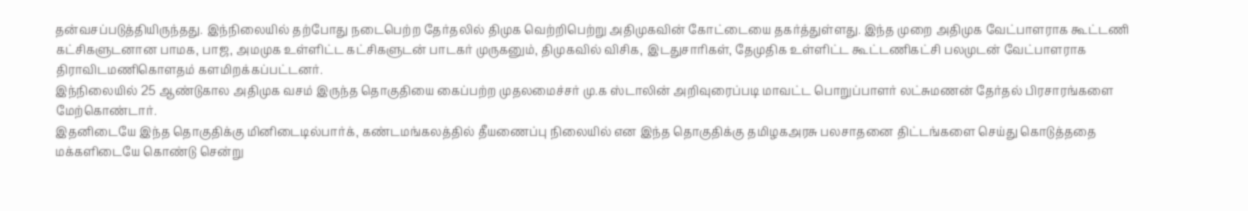தன்வசப்படுத்தியிருந்தது. இந்நிலையில் தற்போது நடைபெற்ற தேர்தலில் திமுக வெற்றிபெற்று அதிமுகவின் கோட்டையை தகர்த்துள்ளது. இந்த முறை அதிமுக வேட்பாளராக கூட்டணி கட்சிகளுடனான பாமக, பாஜ, அமமுக உள்ளிட்ட கட்சிகளுடன் பாடகர் முருகனும், திமுகவில் விசிக, இடதுசாரிகள், தேமுதிக உள்ளிட்ட கூட்டணிகட்சி பலமுடன் வேட்பாளராக திராவிடமணிகொளதம் களமிறக்கப்பட்டனர்.
இந்நிலையில் 25 ஆண்டுகால அதிமுக வசம் இருந்த தொகுதியை கைப்பற்ற முதலமைச்சர் மு.க ஸ்டாலின் அறிவுரைப்படி மாவட்ட பொறுப்பாளர் லட்சுமணன் தேர்தல் பிரசாரங்களை மேற்கொண்டார்.
இதனிடையே இந்த தொகுதிக்கு மினிடைடில்பார்க், கண்டமங்கலத்தில் தீயணைப்பு நிலையில் என இந்த தொகுதிக்கு தமிழகஅரசு பலசாதனை திட்டங்களை செய்து கொடுத்ததை மக்களிடையே கொண்டு சென்று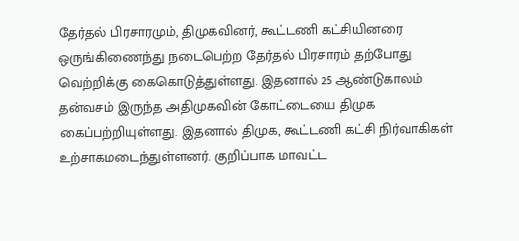தேர்தல் பிரசாரமும், திமுகவினர், கூட்டணி கட்சியினரை ஒருங்கிணைந்து நடைபெற்ற தேர்தல் பிரசாரம் தற்போது வெற்றிக்கு கைகொடுத்துள்ளது. இதனால் 25 ஆண்டுகாலம் தன்வசம் இருந்த அதிமுகவின் கோட்டையை திமுக கைப்பற்றியுள்ளது. இதனால் திமுக, கூட்டணி கட்சி நிர்வாகிகள் உற்சாகமடைந்துள்ளனர். குறிப்பாக மாவட்ட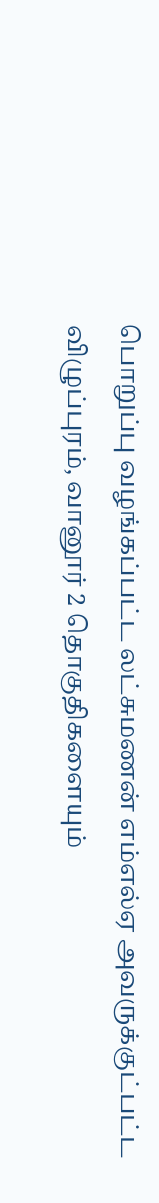பொறுப்பு வழங்கப்பட்ட லட்சுமணன் எம்எல்ஏ அவருக்குட்பட்ட விழுப்புரம், வானூர் 2 தொகுதிகளையும்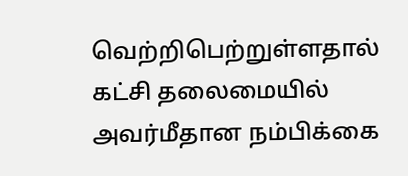வெற்றிபெற்றுள்ளதால் கட்சி தலைமையில் அவர்மீதான நம்பிக்கை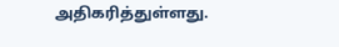அதிகரித்துள்ளது.